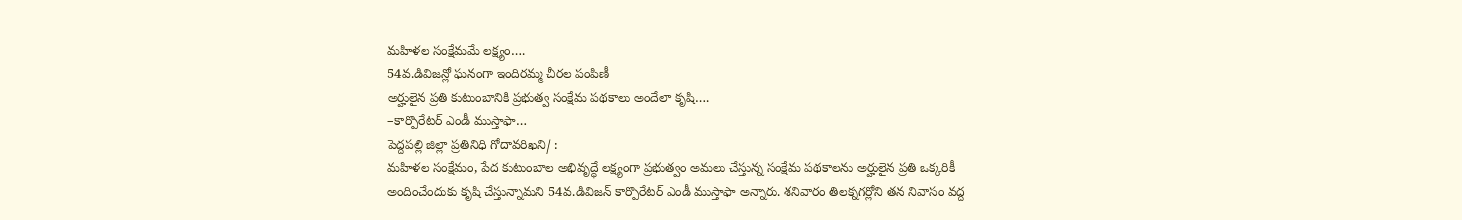మహిళల సంక్షేమమే లక్ష్యం….
54వ.డివిజన్లో ఘనంగా ఇందిరమ్మ చీరల పంపిణీ
అర్హులైన ప్రతి కుటుంబానికి ప్రభుత్వ సంక్షేమ పథకాలు అందేలా కృషి….
–కార్పొరేటర్ ఎండీ ముస్తాఫా…
పెద్దపల్లి జిల్లా ప్రతినిధి గోదావరిఖని/ :
మహిళల సంక్షేమం, పేద కుటుంబాల అభివృద్ధే లక్ష్యంగా ప్రభుత్వం అమలు చేస్తున్న సంక్షేమ పథకాలను అర్హులైన ప్రతి ఒక్కరికీ అందించేందుకు కృషి చేస్తున్నామని 54వ.డివిజన్ కార్పొరేటర్ ఎండీ ముస్తాఫా అన్నారు. శనివారం తిలక్నగర్లోని తన నివాసం వద్ద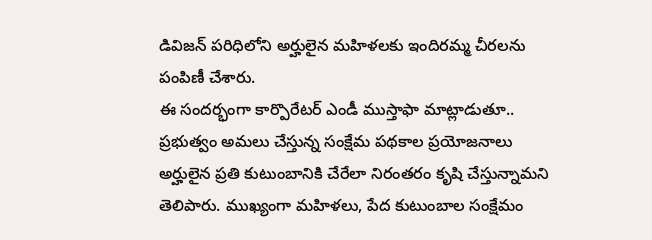డివిజన్ పరిధిలోని అర్హులైన మహిళలకు ఇందిరమ్మ చీరలను పంపిణీ చేశారు.
ఈ సందర్భంగా కార్పొరేటర్ ఎండీ ముస్తాఫా మాట్లాడుతూ.. ప్రభుత్వం అమలు చేస్తున్న సంక్షేమ పథకాల ప్రయోజనాలు అర్హులైన ప్రతి కుటుంబానికి చేరేలా నిరంతరం కృషి చేస్తున్నామని తెలిపారు. ముఖ్యంగా మహిళలు, పేద కుటుంబాల సంక్షేమం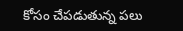కోసం చేపడుతున్న పలు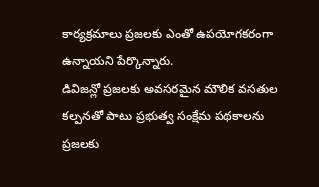కార్యక్రమాలు ప్రజలకు ఎంతో ఉపయోగకరంగా ఉన్నాయని పేర్కొన్నారు.
డివిజన్లో ప్రజలకు అవసరమైన మౌలిక వసతుల కల్పనతో పాటు ప్రభుత్వ సంక్షేమ పథకాలను ప్రజలకు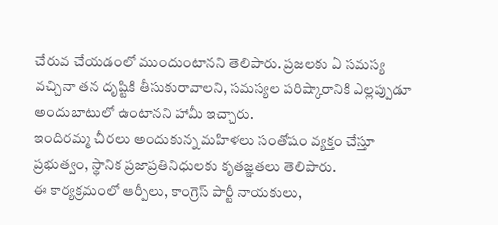చేరువ చేయడంలో ముందుంటానని తెలిపారు. ప్రజలకు ఏ సమస్య వచ్చినా తన దృష్టికి తీసుకురావాలని, సమస్యల పరిష్కారానికి ఎల్లప్పుడూ అందుబాటులో ఉంటానని హామీ ఇచ్చారు.
ఇందిరమ్మ చీరలు అందుకున్న మహిళలు సంతోషం వ్యక్తం చేస్తూ ప్రభుత్వం, స్థానిక ప్రజాప్రతినిధులకు కృతజ్ఞతలు తెలిపారు.
ఈ కార్యక్రమంలో ఆర్పీలు, కాంగ్రెస్ పార్టీ నాయకులు,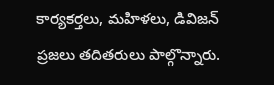కార్యకర్తలు, మహిళలు, డివిజన్ ప్రజలు తదితరులు పాల్గొన్నారు.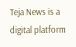Teja News is a digital platform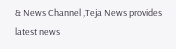& News Channel ,Teja News provides latest news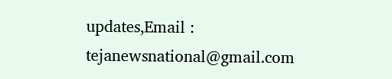updates,Email : tejanewsnational@gmail.com